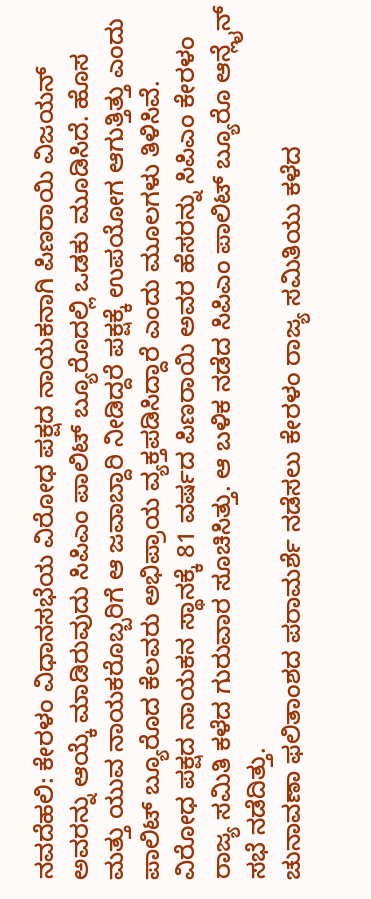ನವದೆಹಲಿ: ಕೇರಳಂ ವಿಧಾನಸಭೆಯ ವಿರೋಧ ಪಕ್ಷದ ನಾಯಕನಾಗಿ ಪಿಣರಾಯಿ ವಿಜಯನ್ ಅವರನ್ನು ಆಯ್ಕೆ ಮಾಡಿರುವುದು ಸಿಪಿಎಂ ಪಾಲಿಟ್ ಬ್ಯೂರೊದಲ್ಲಿ ಒಡಕು ಮೂಡಿಸಿದೆ. ಹೊಸ ಮತ್ತು ಯುವ ನಾಯಕರೊಬ್ಬರಿಗೆ ಆ ಜವಾಬ್ದಾರಿ ನೀಡಿದ್ದರೆ ಪಕ್ಷಕ್ಕೆ ಉಪಯೋಗ ಆಗುತ್ತಿತ್ತು ಎಂದು ಪಾಲಿಟ್ ಬ್ಯೂರೊದ ಕೆಲವರು ಅಭಿಪ್ರಾಯ ವ್ಯಕ್ತಪಡಿಸಿದ್ದಾರೆ ಎಂದು ಮೂಲಗಳು ತಿಳಿಸಿವೆ.
ವಿರೋಧ ಪಕ್ಷದ ನಾಯಕನ ಸ್ಥಾನಕ್ಕೆ 81 ವರ್ಷದ ಪಿಣರಾಯಿ ಅವರ ಹೆಸರನ್ನು ಸಿಪಿಎಂ ಕೇರಳಂ ರಾಜ್ಯ ಸಮಿತಿ ಕಳೆದ ಗುರುವಾರ ಸೂಚಿಸಿತ್ತು. ಆ ಬಳಿಕ ನಡೆದ ಸಿಪಿಎಂ ಪಾಲಿಟ್ ಬ್ಯೂರೊ ಆನ್ಲೈನ್ ಸಭೆ ನಡೆದಿತ್ತು.
ಚುನಾವಣಾ ಫಲಿತಾಂಶದ ಪರಾಮರ್ಶೆ ನಡೆಸಲು ಕೇರಳಂ ರಾಜ್ಯ ಸಮಿತಿಯು ಕಳೆದ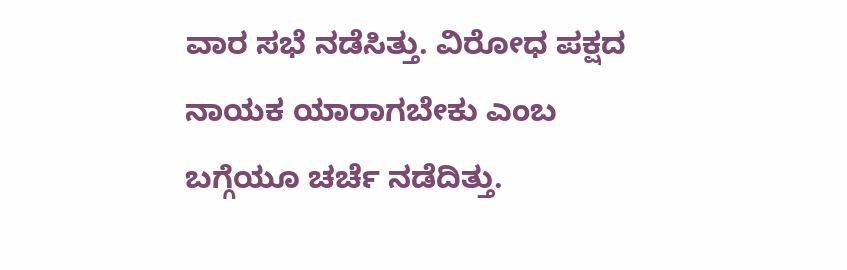ವಾರ ಸಭೆ ನಡೆಸಿತ್ತು. ವಿರೋಧ ಪಕ್ಷದ ನಾಯಕ ಯಾರಾಗಬೇಕು ಎಂಬ ಬಗ್ಗೆಯೂ ಚರ್ಚೆ ನಡೆದಿತ್ತು.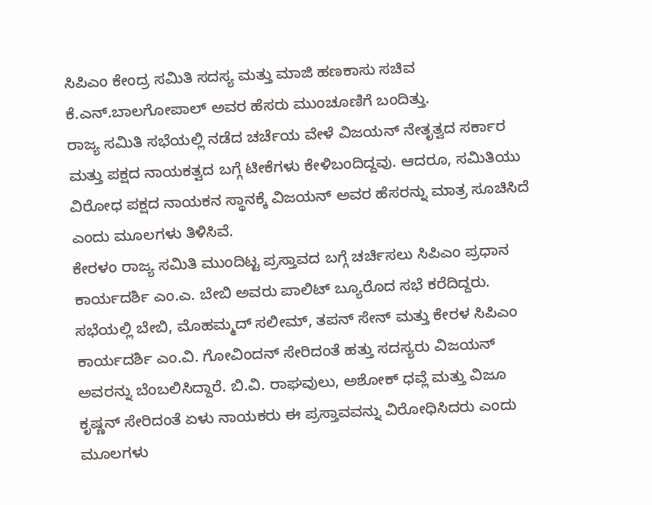ಸಿಪಿಎಂ ಕೇಂದ್ರ ಸಮಿತಿ ಸದಸ್ಯ ಮತ್ತು ಮಾಜಿ ಹಣಕಾಸು ಸಚಿವ ಕೆ.ಎನ್.ಬಾಲಗೋಪಾಲ್ ಅವರ ಹೆಸರು ಮುಂಚೂಣಿಗೆ ಬಂದಿತ್ತು.
ರಾಜ್ಯ ಸಮಿತಿ ಸಭೆಯಲ್ಲಿ ನಡೆದ ಚರ್ಚೆಯ ವೇಳೆ ವಿಜಯನ್ ನೇತೃತ್ವದ ಸರ್ಕಾರ ಮತ್ತು ಪಕ್ಷದ ನಾಯಕತ್ವದ ಬಗ್ಗೆ ಟೀಕೆಗಳು ಕೇಳಿಬಂದಿದ್ದವು. ಆದರೂ, ಸಮಿತಿಯು ವಿರೋಧ ಪಕ್ಷದ ನಾಯಕನ ಸ್ಥಾನಕ್ಕೆ ವಿಜಯನ್ ಅವರ ಹೆಸರನ್ನು ಮಾತ್ರ ಸೂಚಿಸಿದೆ ಎಂದು ಮೂಲಗಳು ತಿಳಿಸಿವೆ.
ಕೇರಳಂ ರಾಜ್ಯ ಸಮಿತಿ ಮುಂದಿಟ್ಟ ಪ್ರಸ್ತಾವದ ಬಗ್ಗೆ ಚರ್ಚಿಸಲು ಸಿಪಿಎಂ ಪ್ರಧಾನ ಕಾರ್ಯದರ್ಶಿ ಎಂ.ಎ. ಬೇಬಿ ಅವರು ಪಾಲಿಟ್ ಬ್ಯೂರೊದ ಸಭೆ ಕರೆದಿದ್ದರು. ಸಭೆಯಲ್ಲಿ ಬೇಬಿ, ಮೊಹಮ್ಮದ್ ಸಲೀಮ್, ತಪನ್ ಸೇನ್ ಮತ್ತು ಕೇರಳ ಸಿಪಿಎಂ ಕಾರ್ಯದರ್ಶಿ ಎಂ.ವಿ. ಗೋವಿಂದನ್ ಸೇರಿದಂತೆ ಹತ್ತು ಸದಸ್ಯರು ವಿಜಯನ್ ಅವರನ್ನು ಬೆಂಬಲಿಸಿದ್ದಾರೆ. ಬಿ.ವಿ. ರಾಘವುಲು, ಅಶೋಕ್ ಧವ್ಲೆ ಮತ್ತು ವಿಜೂ ಕೃಷ್ಣನ್ ಸೇರಿದಂತೆ ಏಳು ನಾಯಕರು ಈ ಪ್ರಸ್ತಾವವನ್ನು ವಿರೋಧಿಸಿದರು ಎಂದು ಮೂಲಗಳು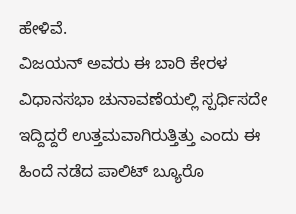ಹೇಳಿವೆ.
ವಿಜಯನ್ ಅವರು ಈ ಬಾರಿ ಕೇರಳ ವಿಧಾನಸಭಾ ಚುನಾವಣೆಯಲ್ಲಿ ಸ್ಪರ್ಧಿಸದೇ ಇದ್ದಿದ್ದರೆ ಉತ್ತಮವಾಗಿರುತ್ತಿತ್ತು ಎಂದು ಈ ಹಿಂದೆ ನಡೆದ ಪಾಲಿಟ್ ಬ್ಯೂರೊ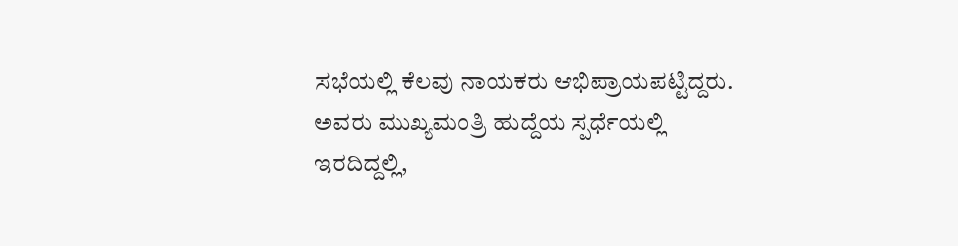ಸಭೆಯಲ್ಲಿ ಕೆಲವು ನಾಯಕರು ಆಭಿಪ್ರಾಯಪಟ್ಟಿದ್ದರು. ಅವರು ಮುಖ್ಯಮಂತ್ರಿ ಹುದ್ದೆಯ ಸ್ಪರ್ಧೆಯಲ್ಲಿ ಇರದಿದ್ದಲ್ಲಿ,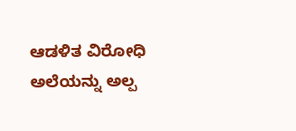ಆಡಳಿತ ವಿರೋಧಿ ಅಲೆಯನ್ನು ಅಲ್ಪ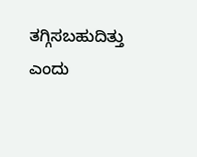ತಗ್ಗಿಸಬಹುದಿತ್ತು ಎಂದು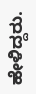ಹೇಳಿದ್ದರು.